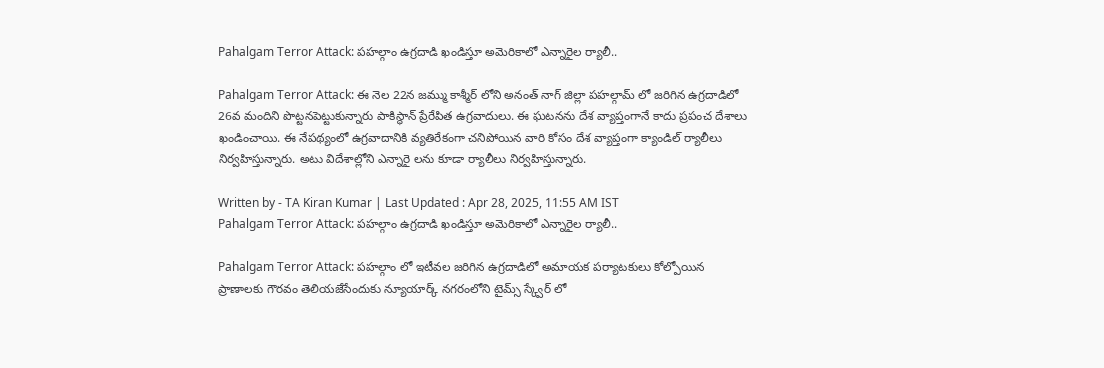Pahalgam Terror Attack: పహల్గాం ఉగ్రదాడి ఖండిస్తూ అమెరికాలో ఎన్నారైల ర్యాలీ..

Pahalgam Terror Attack: ఈ నెల 22న జమ్ము కాశ్మీర్ లోని అనంత్ నాగ్ జిల్లా పహల్గామ్ లో జరిగిన ఉగ్రదాడిలో 26వ మందిని పొట్టనపెట్టుకున్నారు పాకిస్థాన్ ప్రేరేపిత ఉగ్రవాదులు. ఈ ఘటనను దేశ వ్యాప్తంగానే కాదు ప్రపంచ దేశాలు ఖండించాయి. ఈ నేపథ్యంలో ఉగ్రవాదానికి వ్యతిరేకంగా చనిపోయిన వారి కోసం దేశ వ్యాప్తంగా క్యాండిల్ ర్యాలీలు నిర్వహిస్తున్నారు. అటు విదేశాల్లోని ఎన్నారై లను కూడా ర్యాలీలు నిర్వహిస్తున్నారు.

Written by - TA Kiran Kumar | Last Updated : Apr 28, 2025, 11:55 AM IST
Pahalgam Terror Attack: పహల్గాం ఉగ్రదాడి ఖండిస్తూ అమెరికాలో ఎన్నారైల ర్యాలీ..

Pahalgam Terror Attack: పహల్గాం లో ఇటీవల జరిగిన ఉగ్రదాడిలో అమాయక పర్యాటకులు కోల్పోయిన ప్రాణాలకు గౌరవం తెలియజేసేందుకు న్యూయార్క్ నగరంలోని టైమ్స్ స్క్వేర్ లో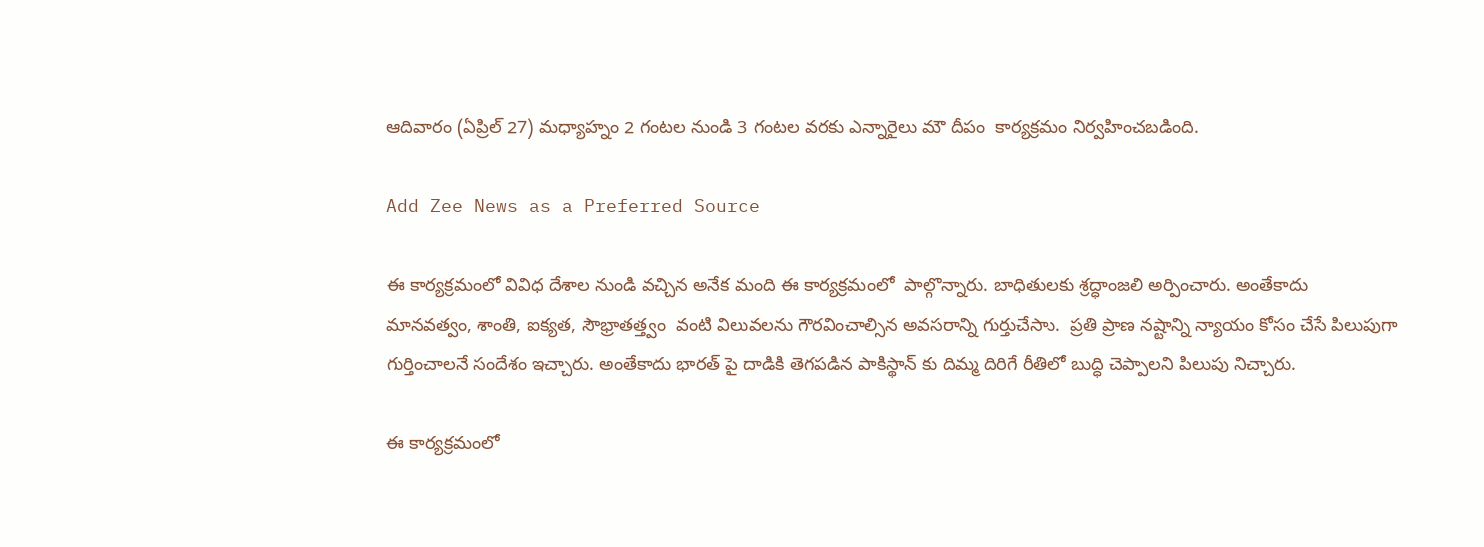ఆదివారం (ఏప్రిల్ 27) మధ్యాహ్నం 2 గంటల నుండి 3 గంటల వరకు ఎన్నారైలు మౌ దీపం  కార్యక్రమం నిర్వహించబడింది.

Add Zee News as a Preferred Source

ఈ కార్యక్రమంలో వివిధ దేశాల నుండి వచ్చిన అనేక మంది ఈ కార్యక్రమంలో  పాల్గొన్నారు. బాధితులకు శ్రద్ధాంజలి అర్పించారు. అంతేకాదు  మానవత్వం, శాంతి, ఐక్యత, సౌభ్రాతత్త్వం  వంటి విలువలను గౌరవించాల్సిన అవసరాన్ని గుర్తుచేసాు.  ప్రతి ప్రాణ నష్టాన్ని న్యాయం కోసం చేసే పిలుపుగా గుర్తించాలనే సందేశం ఇచ్చారు. అంతేకాదు భారత్ పై దాడికి తెగపడిన పాకిస్థాన్ కు దిమ్మ దిరిగే రీతిలో బుద్ధి చెప్పాలని పిలుపు నిచ్చారు.

ఈ కార్యక్రమంలో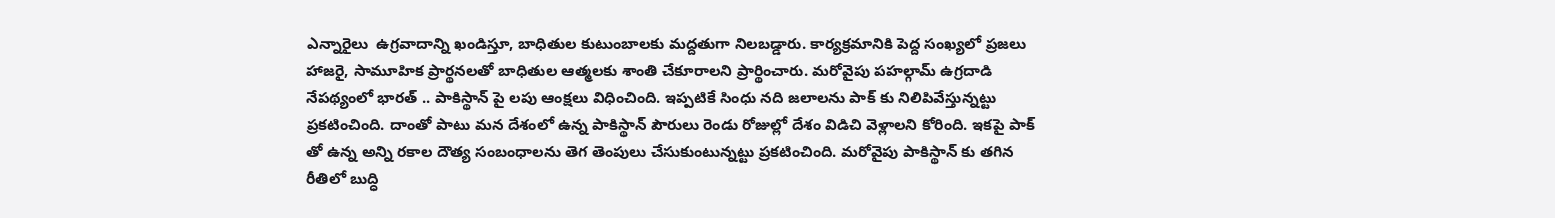ఎన్నారైలు  ఉగ్రవాదాన్ని ఖండిస్తూ, బాధితుల కుటుంబాలకు మద్దతుగా నిలబడ్డారు. కార్యక్రమానికి పెద్ద సంఖ్యలో ప్రజలు హాజరై, సామూహిక ప్రార్థనలతో బాధితుల ఆత్మలకు శాంతి చేకూరాలని ప్రార్థించారు. మరోవైపు పహల్గామ్ ఉగ్రదాడి నేపథ్యంలో భారత్ .. పాకిస్థాన్ పై లపు ఆంక్షలు విధించింది. ఇప్పటికే సింధు నది జలాలను పాక్ కు నిలిపివేస్తున్నట్టు ప్రకటించింది. దాంతో పాటు మన దేశంలో ఉన్న పాకిస్థాన్ పౌరులు రెండు రోజుల్లో దేశం విడిచి వెళ్లాలని కోరింది. ఇకపై పాక్ తో ఉన్న అన్ని రకాల దౌత్య సంబంధాలను తెగ తెంపులు చేసుకుంటున్నట్టు ప్రకటించింది. మరోవైపు పాకిస్థాన్ కు తగిన రీతిలో బుద్ధి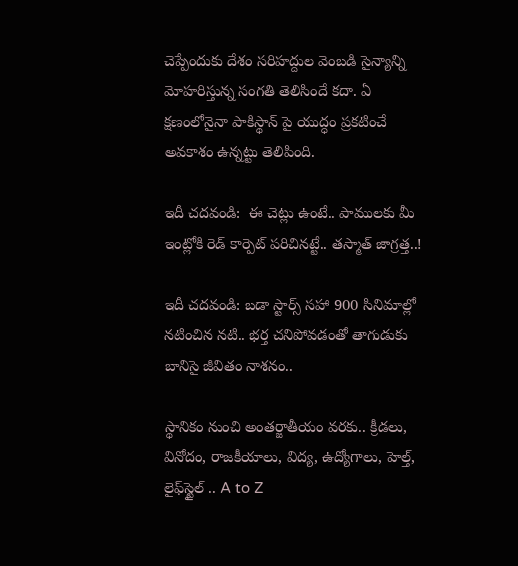చెప్పేందుకు దేశం సరిహద్దుల వెంబడి సైన్యాన్ని మోహరిస్తున్న సంగతి తెలిసిందే కదా. ఏ క్షణంలోనైనా పాకిస్థాన్ పై యుద్ధం ప్రకటించే అవకాశం ఉన్నట్టు తెలిపింది.

ఇదీ చదవండి:  ఈ చెట్లు ఉంటే.. పాములకు మీ ఇంట్లోకి రెడ్ కార్పెట్ పరిచినట్టే.. తస్మాత్ జాగ్రత్త..!

ఇదీ చదవండి: బడా స్టార్స్ సహా 900 సినిమాల్లో నటించిన నటి.. భర్త చనిపోవడంతో తాగుడుకు బానిసై జీవితం నాశనం..

స్థానికం నుంచి అంతర్జాతీయం వరకు.. క్రీడలు, వినోదం, రాజకీయాలు, విద్య, ఉద్యోగాలు, హెల్త్, లైఫ్‌స్టైల్ .. A to Z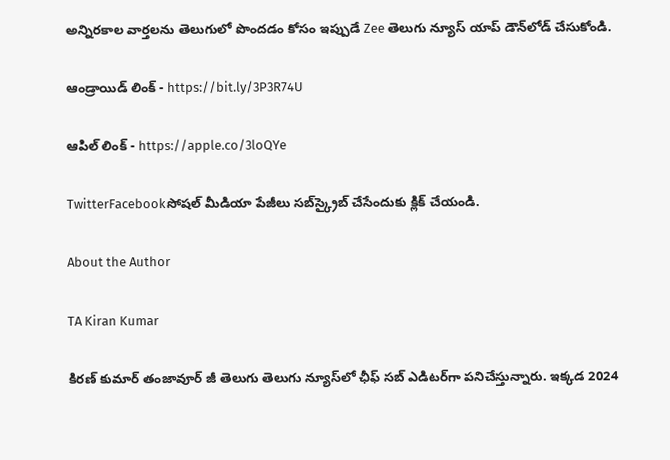అన్నిరకాల వార్తలను తెలుగులో పొందడం కోసం ఇప్పుడే Zee తెలుగు న్యూస్ యాప్ డౌన్‌లోడ్ చేసుకోండి.

ఆండ్రాయిడ్ లింక్ - https://bit.ly/3P3R74U

ఆపిల్ లింక్ - https://apple.co/3loQYe

TwitterFacebookసోషల్ మీడియా పేజీలు సబ్‌స్క్రైబ్ చేసేందుకు క్లిక్ చేయండి.

About the Author

TA Kiran Kumar

కిరణ్ కుమార్ తంజావూర్ జీ తెలుగు తెలుగు న్యూస్‌లో ఛీఫ్ సబ్ ఎడిటర్‌గా పనిచేస్తున్నారు. ఇక్కడ 2024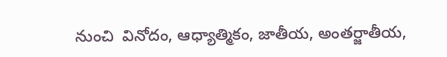నుంచి  వినోదం, ఆధ్యాత్మికం, జాతీయ, అంతర్జాతీయ,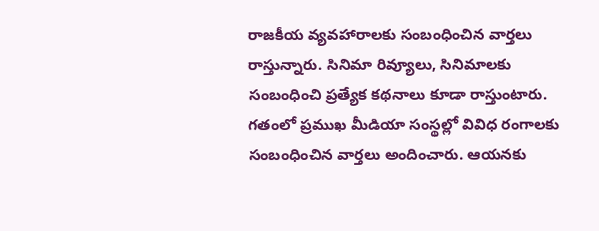రాజకీయ వ్యవహారాలకు సంబంధించిన వార్తలు రాస్తున్నారు. సినిమా రివ్యూలు, సినిమాలకు సంబంధించి ప్రత్యేక కథనాలు కూడా రాస్తుంటారు. గతంలో ప్రముఖ మీడియా సంస్థల్లో వివిధ రంగాలకు సంబంధించిన వార్తలు అందించారు. ఆయనకు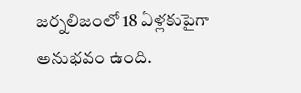జర్నలిజంలో 18 ఏళ్లకుపైగా అనుభవం ఉంది.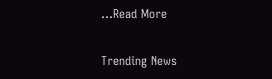...Read More

Trending News